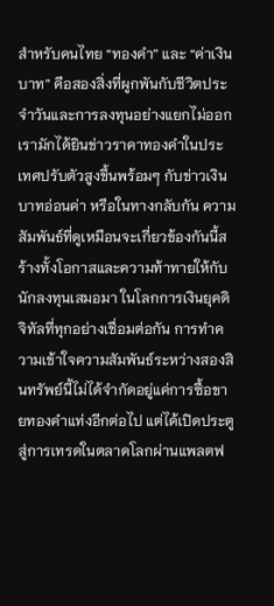สำหรับคนไทย “ทองคำ” และ “ค่าเงินบาท” คือสองสิ่งที่ผูกพันกับชีวิตประจำวันและการลงทุนอย่างแยกไม่ออก เรามักได้ยินข่าวราคาทองคำในประเทศปรับตัวสูงขึ้นพร้อมๆ กับข่าวเงินบาทอ่อนค่า หรือในทางกลับกัน ความสัมพันธ์ที่ดูเหมือนจะเกี่ยวข้องกันนี้สร้างทั้งโอกาสและความท้าทายให้กับนักลงทุนเสมอมา ในโลกการเงินยุคดิจิทัลที่ทุกอย่างเชื่อมต่อกัน การทำความเข้าใจความสัมพันธ์ระหว่างสองสินทรัพย์นี้ไม่ได้จำกัดอยู่แค่การซื้อขายทองคำแท่งอีกต่อไป แต่ได้เปิดประตูสู่การเทรดในตลาดโลกผ่านแพลตฟ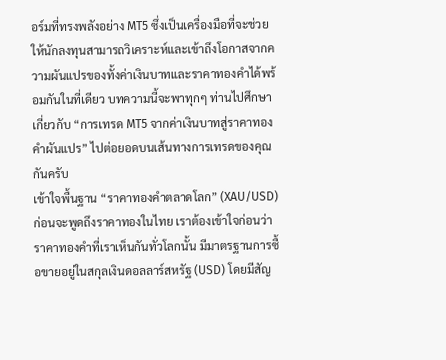อร์มที่ทรงพลังอย่าง MT5 ซึ่งเป็นเครื่องมือที่จะช่วยให้นักลงทุนสามารถวิเคราะห์และเข้าถึงโอกาสจากความผันแปรของทั้งค่าเงินบาทและราคาทองคำได้พร้อมกันในที่เดียว บทความนี้จะพาทุกๆ ท่านไปศึกษาเกี่ยวกับ “การเทรด MT5 จากค่าเงินบาทสู่ราคาทองคำผันแปร” ไปต่อยอดบนเส้นทางการเทรดของคุณกันครับ
เข้าใจพื้นฐาน “ราคาทองคำตลาดโลก” (XAU/USD)
ก่อนจะพูดถึงราคาทองในไทย เราต้องเข้าใจก่อนว่าราคาทองคำที่เราเห็นกันทั่วโลกนั้น มีมาตรฐานการซื้อขายอยู่ในสกุลเงินดอลลาร์สหรัฐ (USD) โดยมีสัญ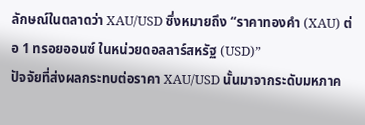ลักษณ์ในตลาดว่า XAU/USD ซึ่งหมายถึง “ราคาทองคำ (XAU) ต่อ 1 ทรอยออนซ์ ในหน่วยดอลลาร์สหรัฐ (USD)”
ปัจจัยที่ส่งผลกระทบต่อราคา XAU/USD นั้นมาจากระดับมหภาค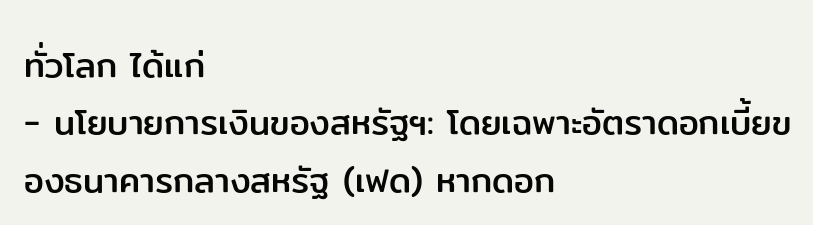ทั่วโลก ได้แก่
- นโยบายการเงินของสหรัฐฯ: โดยเฉพาะอัตราดอกเบี้ยของธนาคารกลางสหรัฐ (เฟด) หากดอก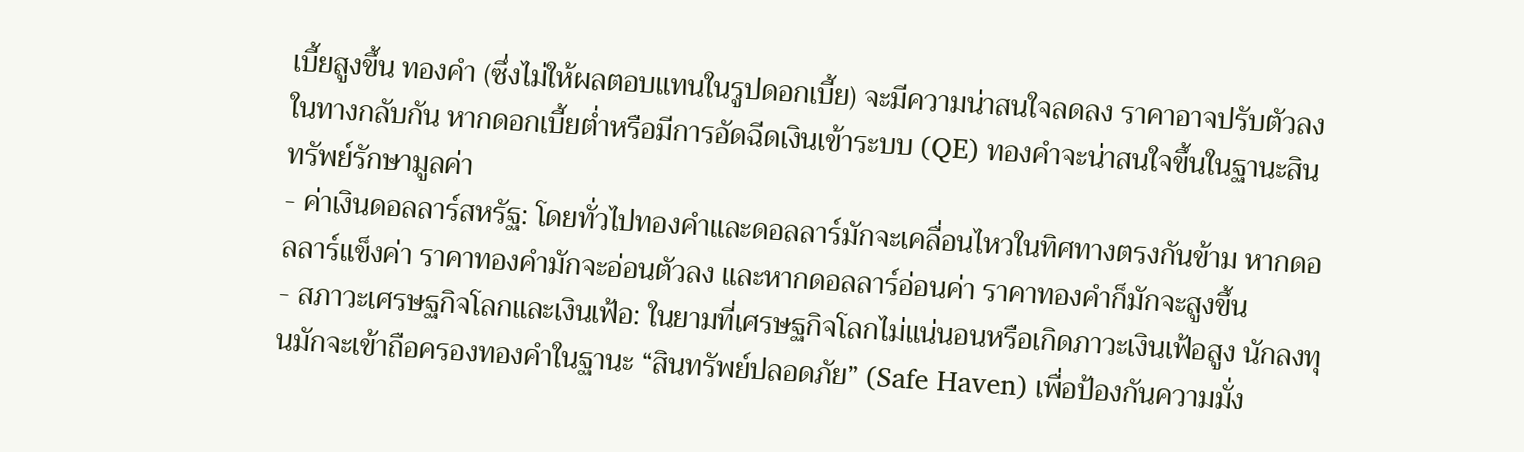เบี้ยสูงขึ้น ทองคำ (ซึ่งไม่ให้ผลตอบแทนในรูปดอกเบี้ย) จะมีความน่าสนใจลดลง ราคาอาจปรับตัวลง ในทางกลับกัน หากดอกเบี้ยต่ำหรือมีการอัดฉีดเงินเข้าระบบ (QE) ทองคำจะน่าสนใจขึ้นในฐานะสินทรัพย์รักษามูลค่า
- ค่าเงินดอลลาร์สหรัฐ: โดยทั่วไปทองคำและดอลลาร์มักจะเคลื่อนไหวในทิศทางตรงกันข้าม หากดอลลาร์แข็งค่า ราคาทองคำมักจะอ่อนตัวลง และหากดอลลาร์อ่อนค่า ราคาทองคำก็มักจะสูงขึ้น
- สภาวะเศรษฐกิจโลกและเงินเฟ้อ: ในยามที่เศรษฐกิจโลกไม่แน่นอนหรือเกิดภาวะเงินเฟ้อสูง นักลงทุนมักจะเข้าถือครองทองคำในฐานะ “สินทรัพย์ปลอดภัย” (Safe Haven) เพื่อป้องกันความมั่ง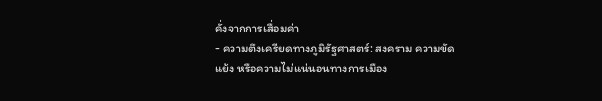คั่งจากการเสื่อมค่า
- ความตึงเครียดทางภูมิรัฐศาสตร์: สงคราม ความขัดแย้ง หรือความไม่แน่นอนทางการเมือง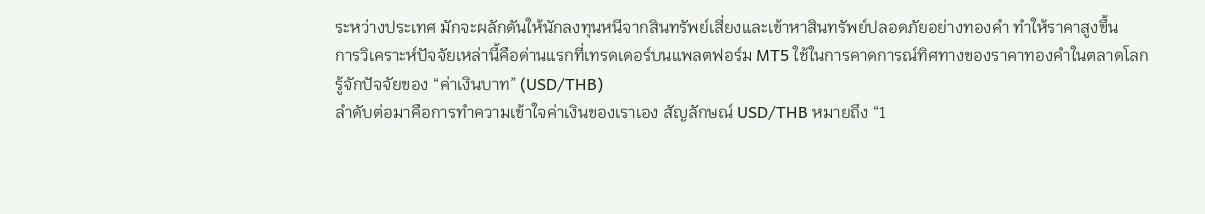ระหว่างประเทศ มักจะผลักดันให้นักลงทุนหนีจากสินทรัพย์เสี่ยงและเข้าหาสินทรัพย์ปลอดภัยอย่างทองคำ ทำให้ราคาสูงขึ้น
การวิเคราะห์ปัจจัยเหล่านี้คือด่านแรกที่เทรดเดอร์บนแพลตฟอร์ม MT5 ใช้ในการคาดการณ์ทิศทางของราคาทองคำในตลาดโลก
รู้จักปัจจัยของ “ค่าเงินบาท” (USD/THB)
ลำดับต่อมาคือการทำความเข้าใจค่าเงินของเราเอง สัญลักษณ์ USD/THB หมายถึง “1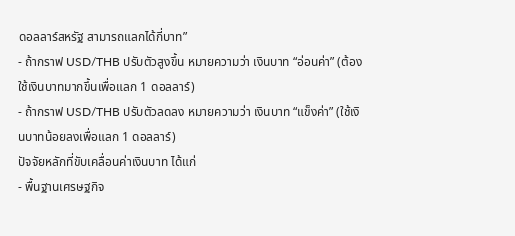ดอลลาร์สหรัฐ สามารถแลกได้กี่บาท”
- ถ้ากราฟ USD/THB ปรับตัวสูงขึ้น หมายความว่า เงินบาท “อ่อนค่า” (ต้องใช้เงินบาทมากขึ้นเพื่อแลก 1 ดอลลาร์)
- ถ้ากราฟ USD/THB ปรับตัวลดลง หมายความว่า เงินบาท “แข็งค่า” (ใช้เงินบาทน้อยลงเพื่อแลก 1 ดอลลาร์)
ปัจจัยหลักที่ขับเคลื่อนค่าเงินบาท ได้แก่
- พื้นฐานเศรษฐกิจ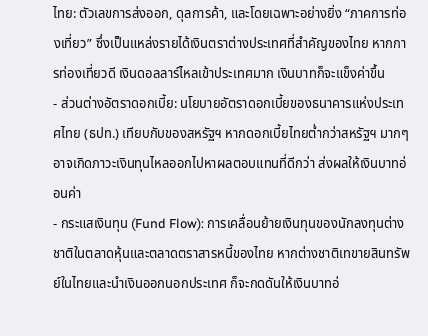ไทย: ตัวเลขการส่งออก, ดุลการค้า, และโดยเฉพาะอย่างยิ่ง “ภาคการท่องเที่ยว” ซึ่งเป็นแหล่งรายได้เงินตราต่างประเทศที่สำคัญของไทย หากการท่องเที่ยวดี เงินดอลลาร์ไหลเข้าประเทศมาก เงินบาทก็จะแข็งค่าขึ้น
- ส่วนต่างอัตราดอกเบี้ย: นโยบายอัตราดอกเบี้ยของธนาคารแห่งประเทศไทย (ธปท.) เทียบกับของสหรัฐฯ หากดอกเบี้ยไทยต่ำกว่าสหรัฐฯ มากๆ อาจเกิดภาวะเงินทุนไหลออกไปหาผลตอบแทนที่ดีกว่า ส่งผลให้เงินบาทอ่อนค่า
- กระแสเงินทุน (Fund Flow): การเคลื่อนย้ายเงินทุนของนักลงทุนต่างชาติในตลาดหุ้นและตลาดตราสารหนี้ของไทย หากต่างชาติเทขายสินทรัพย์ในไทยและนำเงินออกนอกประเทศ ก็จะกดดันให้เงินบาทอ่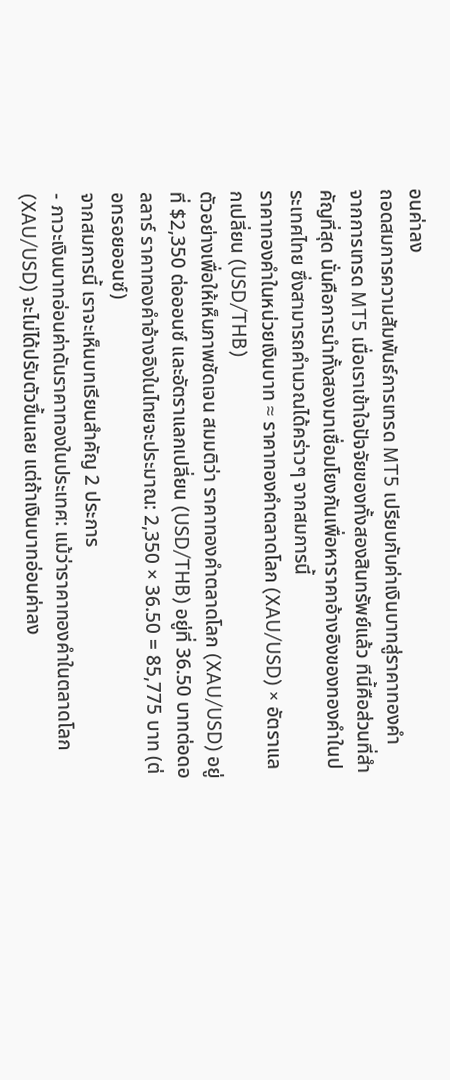อนค่าลง
ถอดสมการความสัมพันธ์การเทรด MT5 เปรียบกับค่าเงินบาทสู่ราคาทองคำ
จากการเทรด MT5 เมื่อเราเข้าใจปัจจัยของทั้งสองสินทรัพย์แล้ว ทีนี้คือส่วนที่สำคัญที่สุด นั่นคือการนำทั้งสองมาเชื่อมโยงกันเพื่อหาราคาอ้างอิงของทองคำในประเทศไทย ซึ่งสามารถคำนวณได้คร่าวๆ จากสมการนี้
ราคาทองคำในหน่วยเงินบาท ≈ ราคาทองคำตลาดโลก (XAU/USD) × อัตราแลกเปลี่ยน (USD/THB)
ตัวอย่างเพื่อให้เห็นภาพชัดเจน สมมติว่า ราคาทองคำตลาดโลก (XAU/USD) อยู่ที่ $2,350 ต่อออนซ์ และอัตราแลกเปลี่ยน (USD/THB) อยู่ที่ 36.50 บาทต่อดอลลาร์ ราคาทองคำอ้างอิงในไทยจะประมาณ: 2,350 × 36.50 = 85,775 บาท (ต่อทรอยออนซ์)
จากสมการนี้ เราจะเห็นบทเรียนสำคัญ 2 ประการ
- ภาวะเงินบาทอ่อนค่าดันราคาทองในประเทศ: แม้ว่าราคาทองคำในตลาดโลก (XAU/USD) จะไม่ได้ปรับตัวขึ้นเลย แต่ถ้าเงินบาทอ่อนค่าลง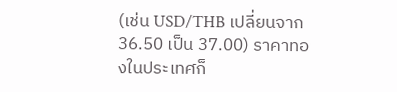(เช่น USD/THB เปลี่ยนจาก 36.50 เป็น 37.00) ราคาทองในประเทศก็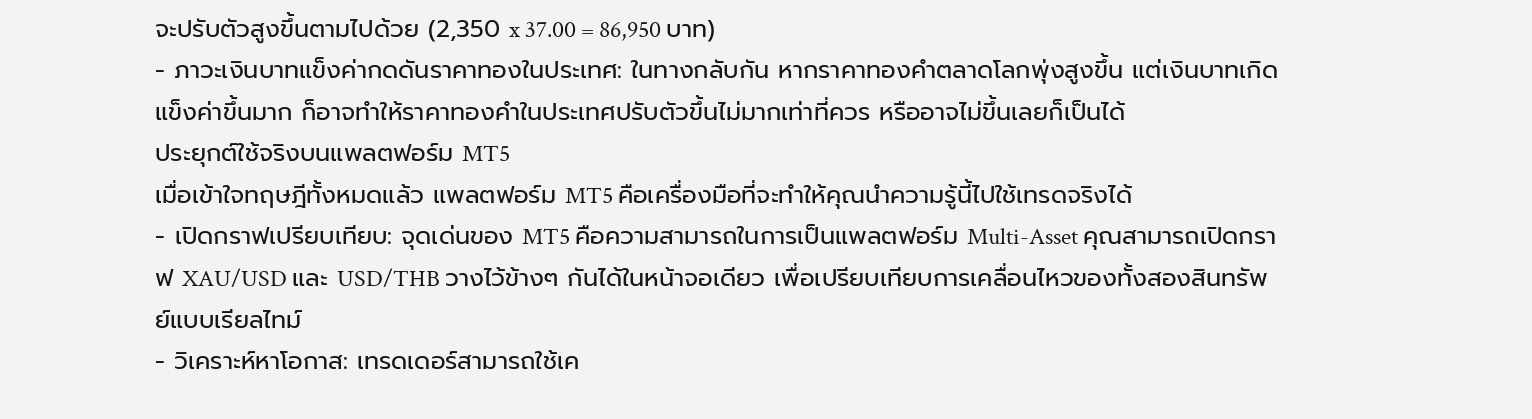จะปรับตัวสูงขึ้นตามไปด้วย (2,350 x 37.00 = 86,950 บาท)
- ภาวะเงินบาทแข็งค่ากดดันราคาทองในประเทศ: ในทางกลับกัน หากราคาทองคำตลาดโลกพุ่งสูงขึ้น แต่เงินบาทเกิดแข็งค่าขึ้นมาก ก็อาจทำให้ราคาทองคำในประเทศปรับตัวขึ้นไม่มากเท่าที่ควร หรืออาจไม่ขึ้นเลยก็เป็นได้
ประยุกต์ใช้จริงบนแพลตฟอร์ม MT5
เมื่อเข้าใจทฤษฎีทั้งหมดแล้ว แพลตฟอร์ม MT5 คือเครื่องมือที่จะทำให้คุณนำความรู้นี้ไปใช้เทรดจริงได้
- เปิดกราฟเปรียบเทียบ: จุดเด่นของ MT5 คือความสามารถในการเป็นแพลตฟอร์ม Multi-Asset คุณสามารถเปิดกราฟ XAU/USD และ USD/THB วางไว้ข้างๆ กันได้ในหน้าจอเดียว เพื่อเปรียบเทียบการเคลื่อนไหวของทั้งสองสินทรัพย์แบบเรียลไทม์
- วิเคราะห์หาโอกาส: เทรดเดอร์สามารถใช้เค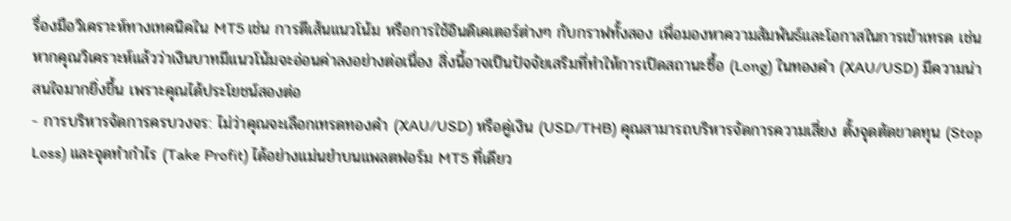รื่องมือวิเคราะห์ทางเทคนิคใน MT5 เช่น การตีเส้นแนวโน้ม หรือการใช้อินดิเคเตอร์ต่างๆ กับกราฟทั้งสอง เพื่อมองหาความสัมพันธ์และโอกาสในการเข้าเทรด เช่น หากคุณวิเคราะห์แล้วว่าเงินบาทมีแนวโน้มจะอ่อนค่าลงอย่างต่อเนื่อง สิ่งนี้อาจเป็นปัจจัยเสริมที่ทำให้การเปิดสถานะซื้อ (Long) ในทองคำ (XAU/USD) มีความน่าสนใจมากยิ่งขึ้น เพราะคุณได้ประโยชน์สองต่อ
- การบริหารจัดการครบวงจร: ไม่ว่าคุณจะเลือกเทรดทองคำ (XAU/USD) หรือคู่เงิน (USD/THB) คุณสามารถบริหารจัดการความเสี่ยง ตั้งจุดตัดขาดทุน (Stop Loss) และจุดทำกำไร (Take Profit) ได้อย่างแม่นยำบนแพลตฟอร์ม MT5 ที่เดียว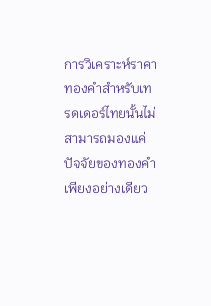การวิเคราะห์ราคาทองคำสำหรับเทรดเดอร์ไทยนั้นไม่สามารถมองแค่ปัจจัยของทองคำเพียงอย่างเดียว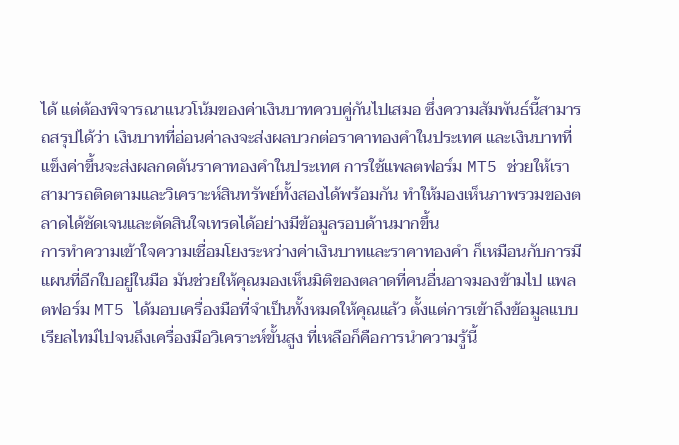ได้ แต่ต้องพิจารณาแนวโน้มของค่าเงินบาทควบคู่กันไปเสมอ ซึ่งความสัมพันธ์นี้สามารถสรุปได้ว่า เงินบาทที่อ่อนค่าลงจะส่งผลบวกต่อราคาทองคำในประเทศ และเงินบาทที่แข็งค่าขึ้นจะส่งผลกดดันราคาทองคำในประเทศ การใช้แพลตฟอร์ม MT5 ช่วยให้เราสามารถติดตามและวิเคราะห์สินทรัพย์ทั้งสองได้พร้อมกัน ทำให้มองเห็นภาพรวมของตลาดได้ชัดเจนและตัดสินใจเทรดได้อย่างมีข้อมูลรอบด้านมากขึ้น
การทำความเข้าใจความเชื่อมโยงระหว่างค่าเงินบาทและราคาทองคำ ก็เหมือนกับการมีแผนที่อีกใบอยู่ในมือ มันช่วยให้คุณมองเห็นมิติของตลาดที่คนอื่นอาจมองข้ามไป แพลตฟอร์ม MT5 ได้มอบเครื่องมือที่จำเป็นทั้งหมดให้คุณแล้ว ตั้งแต่การเข้าถึงข้อมูลแบบเรียลไทม์ไปจนถึงเครื่องมือวิเคราะห์ขั้นสูง ที่เหลือก็คือการนำความรู้นี้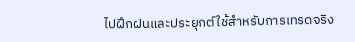ไปฝึกฝนและประยุกต์ใช้สำหรับการเทรดจริง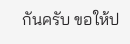กันครับ ขอให้ป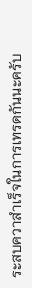ระสบควาสำเร็จในการเทรดกันนะครับ